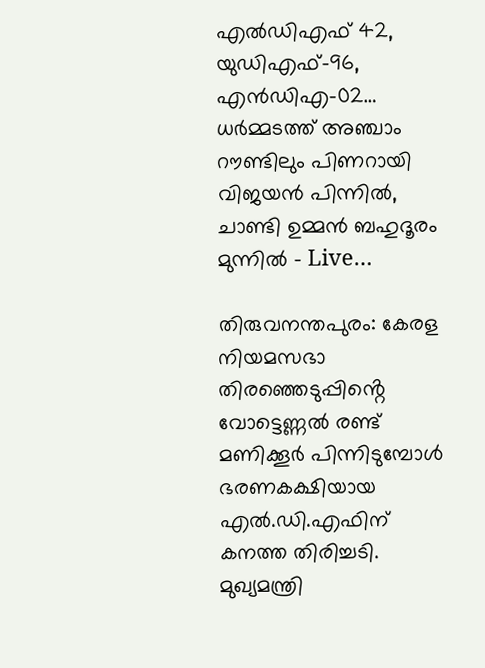എൽഡിഎഫ് 42, യുഡിഎഫ്-96, എൻഡിഎ-02… ധർമ്മടത്ത് അ‍ഞ്ചാം റൗണ്ടിലും പിണറായി വിജയൻ പിന്നിൽ, ചാണ്ടി ഉമ്മൻ ബഹുദൂരം മുന്നിൽ – Live…

തിരുവനന്തപുരം: കേരള നിയമസഭാ തിരഞ്ഞെടുപ്പിൻ്റെ വോട്ടെണ്ണൽ രണ്ട് മണിക്കൂർ പിന്നിടുമ്പോൾ ഭരണകക്ഷിയായ എൽ.ഡി.എഫിന് കനത്ത തിരിച്ചടി. മുഖ്യമന്ത്രി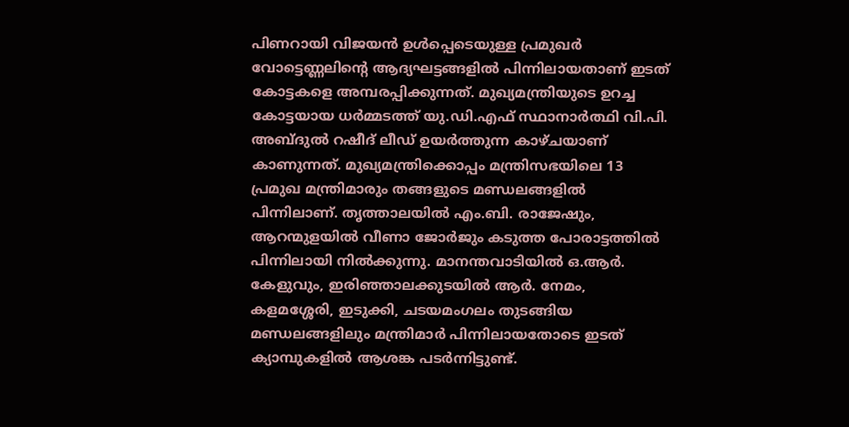പിണറായി വിജയൻ ഉൾപ്പെടെയുള്ള പ്രമുഖർ വോട്ടെണ്ണലിൻ്റെ ആദ്യഘട്ടങ്ങളിൽ പിന്നിലായതാണ് ഇടത് കോട്ടകളെ അമ്പരപ്പിക്കുന്നത്. മുഖ്യമന്ത്രിയുടെ ഉറച്ച കോട്ടയായ ധർമ്മടത്ത് യു.ഡി.എഫ് സ്ഥാനാർത്ഥി വി.പി. അബ്ദുൽ റഷീദ് ലീഡ് ഉയർത്തുന്ന കാഴ്ചയാണ് കാണുന്നത്. മുഖ്യമന്ത്രിക്കൊപ്പം മന്ത്രിസഭയിലെ 13 പ്രമുഖ മന്ത്രിമാരും തങ്ങളുടെ മണ്ഡലങ്ങളിൽ പിന്നിലാണ്. തൃത്താലയിൽ എം.ബി. രാജേഷും, ആറന്മുളയിൽ വീണാ ജോർജും കടുത്ത പോരാട്ടത്തിൽ പിന്നിലായി നിൽക്കുന്നു. മാനന്തവാടിയിൽ ഒ.ആർ. കേളുവും, ഇരിഞ്ഞാലക്കുടയിൽ ആർ. നേമം, കളമശ്ശേരി, ഇടുക്കി, ചടയമംഗലം തുടങ്ങിയ മണ്ഡലങ്ങളിലും മന്ത്രിമാർ പിന്നിലായതോടെ ഇടത് ക്യാമ്പുകളിൽ ആശങ്ക പടർന്നിട്ടുണ്ട്.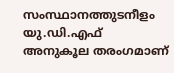സംസ്ഥാനത്തുടനീളം യു.ഡി.എഫ് അനുകൂല തരംഗമാണ്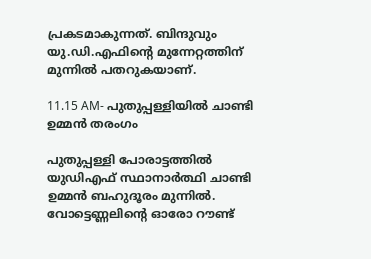പ്രകടമാകുന്നത്. ബിന്ദുവും യു.ഡി.എഫിൻ്റെ മുന്നേറ്റത്തിന് മുന്നിൽ പതറുകയാണ്.

11.15 AM- പുതുപ്പള്ളിയിൽ ചാണ്ടി ഉമ്മൻ തരംഗം

പുതുപ്പള്ളി പോരാട്ടത്തിൽ യുഡിഎഫ് സ്ഥാനാർത്ഥി ചാണ്ടി ഉമ്മൻ ബഹുദൂരം മുന്നിൽ. വോട്ടെണ്ണലിൻ്റെ ഓരോ റൗണ്ട്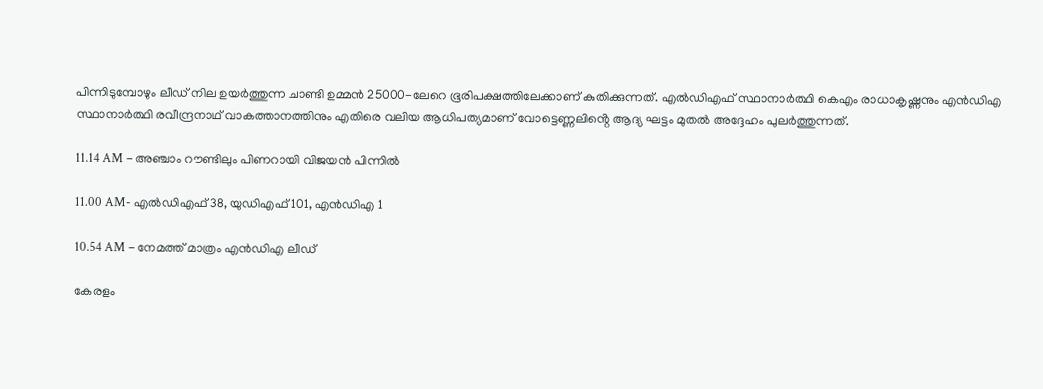പിന്നിടുമ്പോഴും ലീഡ് നില ഉയർത്തുന്ന ചാണ്ടി ഉമ്മൻ 25000-ലേറെ ഭൂരിപക്ഷത്തിലേക്കാണ് കുതിക്കുന്നത്. എൽഡിഎഫ് സ്ഥാനാർത്ഥി കെഎം രാധാകൃഷ്ണനും എൻഡിഎ സ്ഥാനാർത്ഥി രവീന്ദ്രനാഥ് വാകത്താനത്തിനും എതിരെ വലിയ ആധിപത്യമാണ് വോട്ടെണ്ണലിൻ്റെ ആദ്യ ഘട്ടം മുതൽ അദ്ദേഹം പുലർത്തുന്നത്.

11.14 AM – അ‍ഞ്ചാം റൗണ്ടിലും പിണറായി വിജയൻ പിന്നിൽ

11.00 AM- എൽഡിഎഫ് 38, യുഡിഎഫ് 101, എൻഡിഎ 1

10.54 AM – നേമത്ത് മാത്രം എൻഡിഎ ലീഡ്

കേരളം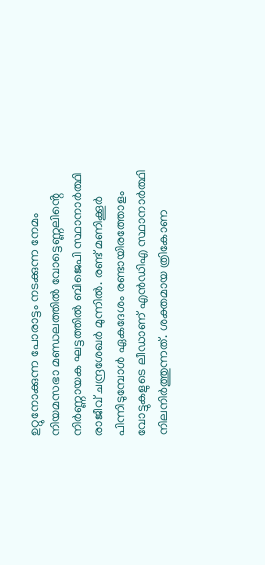ഉറ്റുനോക്കുന്ന പോരാട്ടം നടക്കുന്ന നേമം നിയമസഭാ മണ്ഡലത്തിൽ വോട്ടെണ്ണലിൻ്റെ നിർണ്ണായക ഘട്ടത്തിൽ ബിജെപി സ്ഥാനാർത്ഥി രാജീവ് ചന്ദ്രശേഖർ മുന്നിൽ. രണ്ട് മണിക്കൂർ പിന്നിടുമ്പോൾ ഏകദേശം രണ്ടായിരത്തോളം വോട്ടുകളുടെ ലീഡാണ് എൻഡിഎ സ്ഥാനാർത്ഥി നിലനിർത്തുന്നത്. ശക്തമായ ത്രികോണ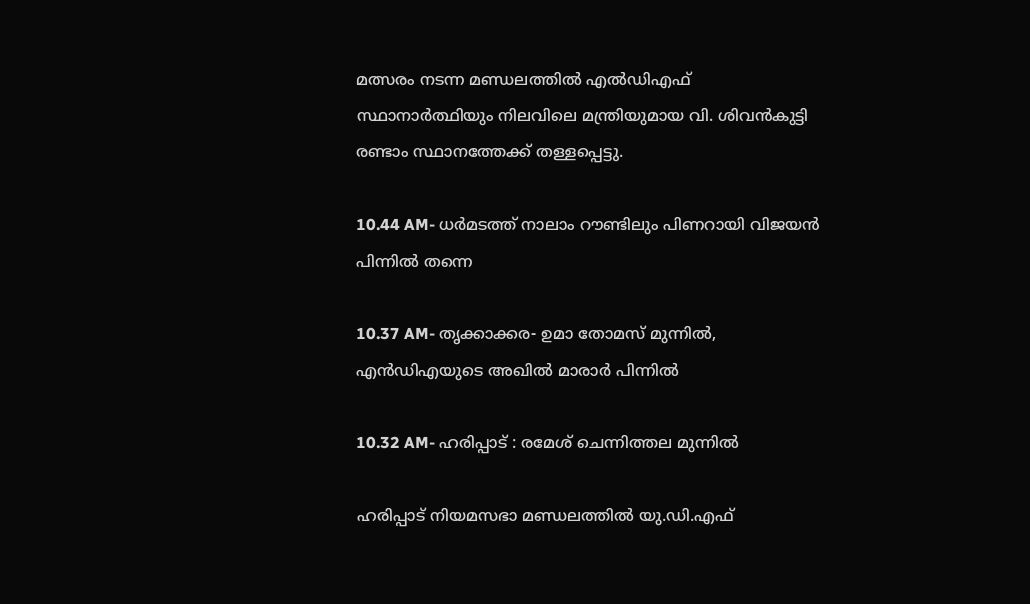മത്സരം നടന്ന മണ്ഡലത്തിൽ എൽഡിഎഫ് സ്ഥാനാർത്ഥിയും നിലവിലെ മന്ത്രിയുമായ വി. ശിവൻകുട്ടി രണ്ടാം സ്ഥാനത്തേക്ക് തള്ളപ്പെട്ടു.

10.44 AM- ധർമടത്ത് നാലാം റൗണ്ടിലും പിണറായി വിജയൻ പിന്നിൽ തന്നെ

10.37 AM- തൃക്കാക്കര- ഉമാ തോമസ് മുന്നിൽ, എൻഡിഎയുടെ അഖിൽ മാരാർ പിന്നിൽ

10.32 AM- ഹരിപ്പാട് : രമേശ് ചെന്നിത്തല മുന്നിൽ

ഹരിപ്പാട് നിയമസഭാ മണ്ഡലത്തിൽ യു.ഡി.എഫ്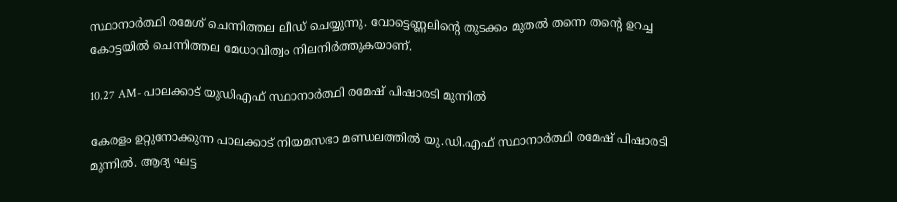സ്ഥാനാർത്ഥി രമേശ് ചെന്നിത്തല ലീഡ് ചെയ്യുന്നു. വോട്ടെണ്ണലിൻ്റെ തുടക്കം മുതൽ തന്നെ തന്റെ ഉറച്ച കോട്ടയിൽ ചെന്നിത്തല മേധാവിത്വം നിലനിർത്തുകയാണ്.

10.27 AM- പാലക്കാട് യുഡിഎഫ് സ്ഥാനാർത്ഥി രമേഷ് പിഷാരടി മുന്നിൽ

കേരളം ഉറ്റുനോക്കുന്ന പാലക്കാട് നിയമസഭാ മണ്ഡലത്തിൽ യു.ഡി.എഫ് സ്ഥാനാർത്ഥി രമേഷ് പിഷാരടി മുന്നിൽ. ആദ്യ ഘട്ട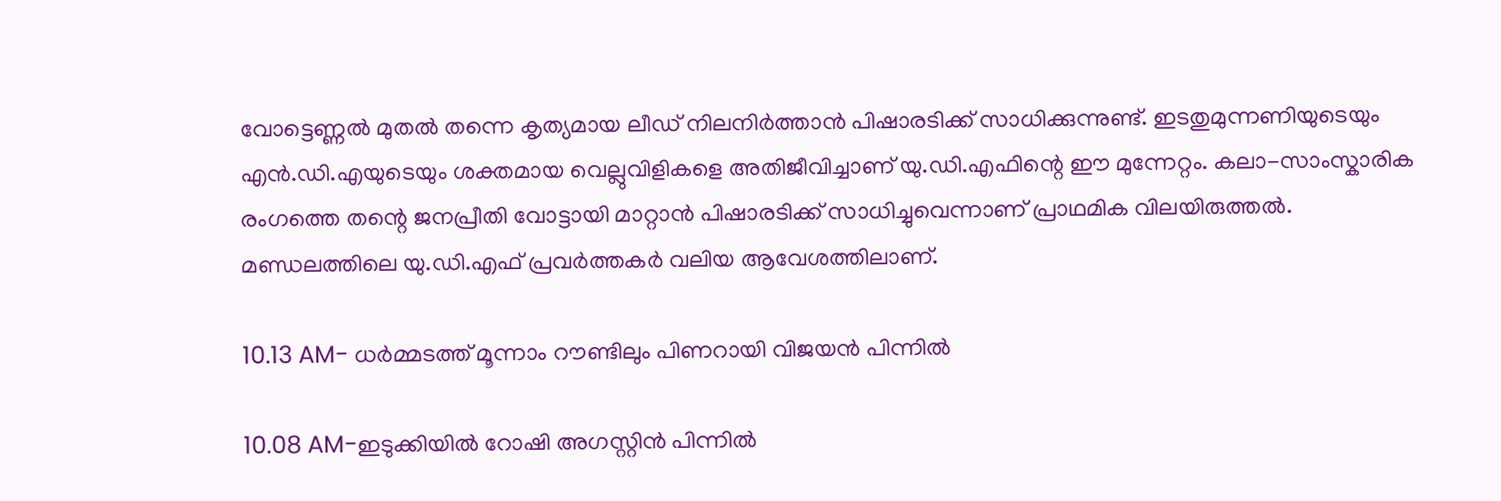വോട്ടെണ്ണൽ മുതൽ തന്നെ കൃത്യമായ ലീഡ് നിലനിർത്താൻ പിഷാരടിക്ക് സാധിക്കുന്നുണ്ട്. ഇടതുമുന്നണിയുടെയും എൻ.ഡി.എയുടെയും ശക്തമായ വെല്ലുവിളികളെ അതിജീവിച്ചാണ് യു.ഡി.എഫിന്റെ ഈ മുന്നേറ്റം. കലാ-സാംസ്കാരിക രംഗത്തെ തന്റെ ജനപ്രീതി വോട്ടായി മാറ്റാൻ പിഷാരടിക്ക് സാധിച്ചുവെന്നാണ് പ്രാഥമിക വിലയിരുത്തൽ. മണ്ഡലത്തിലെ യു.ഡി.എഫ് പ്രവർത്തകർ വലിയ ആവേശത്തിലാണ്.

10.13 AM- ധർമ്മടത്ത് മൂന്നാം റൗണ്ടിലും പിണറായി വിജയൻ പിന്നിൽ

10.08 AM-ഇടുക്കിയിൽ റോഷി അഗസ്റ്റിൻ പിന്നിൽ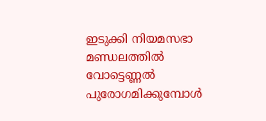ഇടുക്കി നിയമസഭാ മണ്ഡലത്തിൽ വോട്ടെണ്ണൽ പുരോഗമിക്കുമ്പോൾ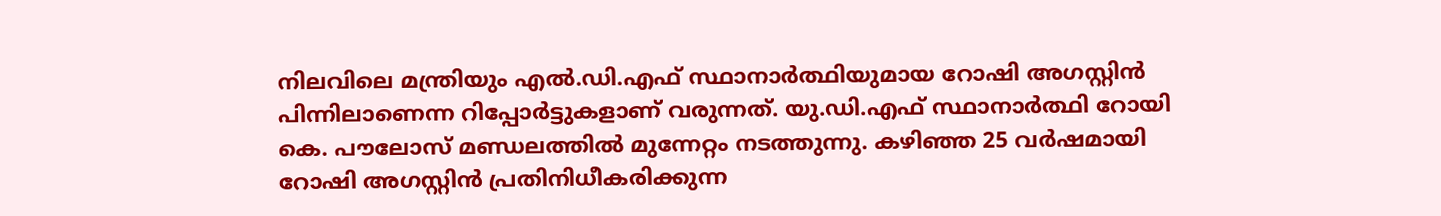നിലവിലെ മന്ത്രിയും എൽ.ഡി.എഫ് സ്ഥാനാർത്ഥിയുമായ റോഷി അഗസ്റ്റിൻ പിന്നിലാണെന്ന റിപ്പോർട്ടുകളാണ് വരുന്നത്. യു.ഡി.എഫ് സ്ഥാനാർത്ഥി റോയി കെ. പൗലോസ് മണ്ഡലത്തിൽ മുന്നേറ്റം നടത്തുന്നു. കഴിഞ്ഞ 25 വർഷമായി റോഷി അഗസ്റ്റിൻ പ്രതിനിധീകരിക്കുന്ന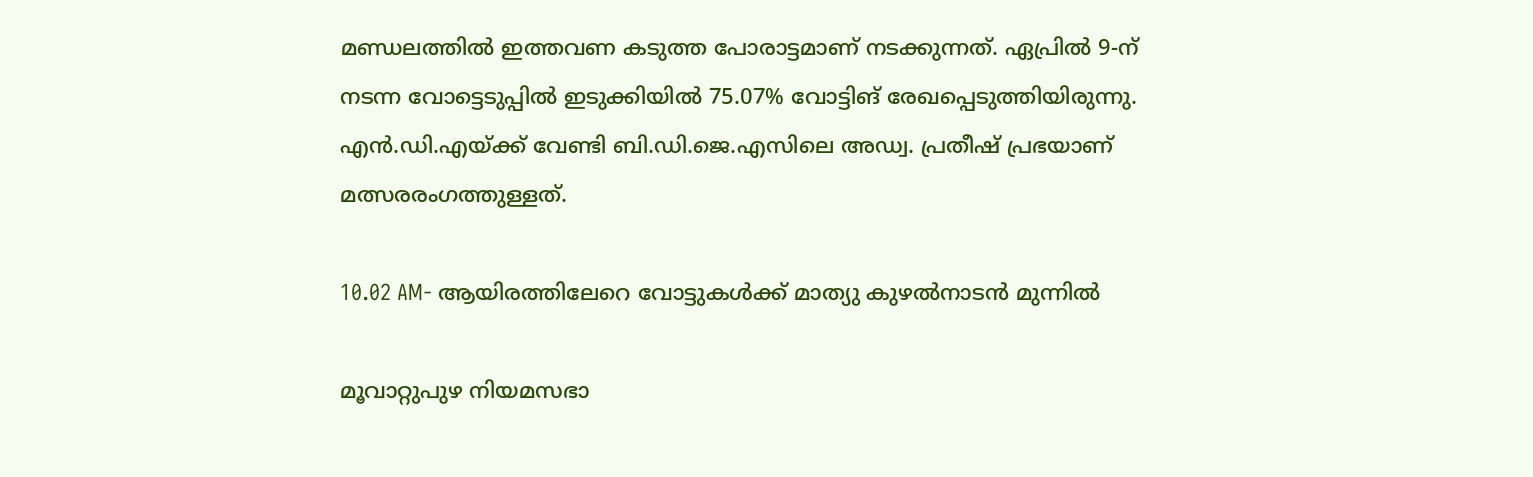മണ്ഡലത്തിൽ ഇത്തവണ കടുത്ത പോരാട്ടമാണ് നടക്കുന്നത്. ഏപ്രിൽ 9-ന് നടന്ന വോട്ടെടുപ്പിൽ ഇടുക്കിയിൽ 75.07% വോട്ടിങ് രേഖപ്പെടുത്തിയിരുന്നു. എൻ.ഡി.എയ്ക്ക് വേണ്ടി ബി.ഡി.ജെ.എസിലെ അഡ്വ. പ്രതീഷ് പ്രഭയാണ് മത്സരരംഗത്തുള്ളത്.

10.02 AM- ആയിരത്തിലേറെ വോട്ടുകൾക്ക് മാത്യു കുഴൽനാടൻ മുന്നിൽ

മൂവാറ്റുപുഴ നിയമസഭാ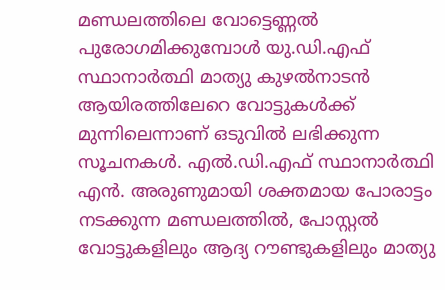മണ്ഡലത്തിലെ വോട്ടെണ്ണൽ പുരോഗമിക്കുമ്പോൾ യു.ഡി.എഫ് സ്ഥാനാർത്ഥി മാത്യു കുഴൽനാടൻ ആയിരത്തിലേറെ വോട്ടുകൾക്ക് മുന്നിലെന്നാണ് ഒടുവിൽ ലഭിക്കുന്ന സൂചനകൾ. എൽ.ഡി.എഫ് സ്ഥാനാർത്ഥി എൻ. അരുണുമായി ശക്തമായ പോരാട്ടം നടക്കുന്ന മണ്ഡലത്തിൽ, പോസ്റ്റൽ വോട്ടുകളിലും ആദ്യ റൗണ്ടുകളിലും മാത്യു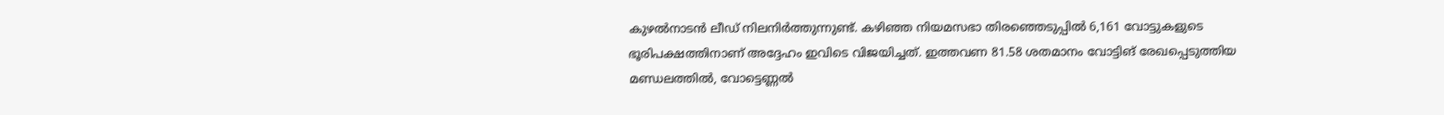കുഴൽനാടൻ ലീഡ് നിലനിർത്തുന്നുണ്ട്. കഴിഞ്ഞ നിയമസഭാ തിരഞ്ഞെടുപ്പിൽ 6,161 വോട്ടുകളുടെ ഭൂരിപക്ഷത്തിനാണ് അദ്ദേഹം ഇവിടെ വിജയിച്ചത്. ഇത്തവണ 81.58 ശതമാനം വോട്ടിങ് രേഖപ്പെടുത്തിയ മണ്ഡലത്തിൽ, വോട്ടെണ്ണൽ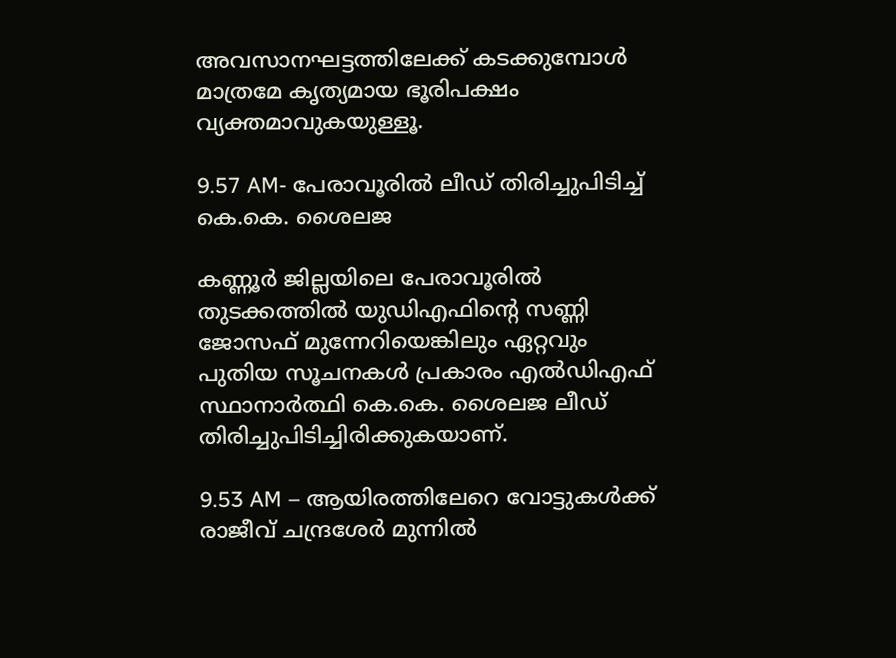അവസാനഘട്ടത്തിലേക്ക് കടക്കുമ്പോൾ മാത്രമേ കൃത്യമായ ഭൂരിപക്ഷം വ്യക്തമാവുകയുള്ളൂ.

9.57 AM- പേരാവൂരിൽ ലീഡ് തിരിച്ചുപിടിച്ച് കെ.കെ. ശൈലജ

കണ്ണൂർ ജില്ലയിലെ പേരാവൂരിൽ തുടക്കത്തിൽ യുഡിഎഫിന്റെ സണ്ണി ജോസഫ് മുന്നേറിയെങ്കിലും ഏറ്റവും പുതിയ സൂചനകൾ പ്രകാരം എൽഡിഎഫ് സ്ഥാനാർത്ഥി കെ.കെ. ശൈലജ ലീഡ് തിരിച്ചുപിടിച്ചിരിക്കുകയാണ്.

9.53 AM – ആയിരത്തിലേറെ വോട്ടുകൾക്ക് രാജീവ് ചന്ദ്രശേർ മുന്നിൽ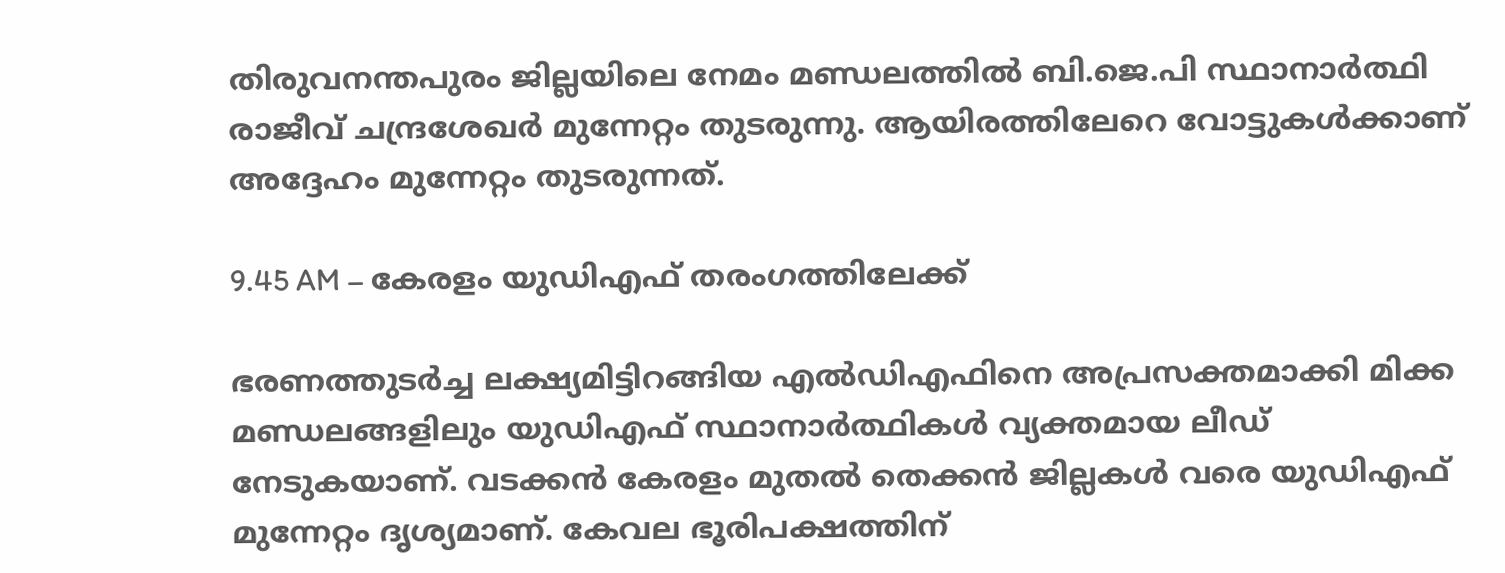തിരുവനന്തപുരം ജില്ലയിലെ നേമം മണ്ഡലത്തിൽ ബി.ജെ.പി സ്ഥാനാർത്ഥി രാജീവ് ചന്ദ്രശേഖർ മുന്നേറ്റം തുടരുന്നു. ആയിരത്തിലേറെ വോട്ടുകൾക്കാണ് അദ്ദേഹം മുന്നേറ്റം തുടരുന്നത്.

9.45 AM – കേരളം യുഡിഎഫ് തരംഗത്തിലേക്ക്

ഭരണത്തുടർച്ച ലക്ഷ്യമിട്ടിറങ്ങിയ എൽഡിഎഫിനെ അപ്രസക്തമാക്കി മിക്ക മണ്ഡലങ്ങളിലും യുഡിഎഫ് സ്ഥാനാർത്ഥികൾ വ്യക്തമായ ലീഡ് നേടുകയാണ്. വടക്കൻ കേരളം മുതൽ തെക്കൻ ജില്ലകൾ വരെ യുഡിഎഫ് മുന്നേറ്റം ദൃശ്യമാണ്. കേവല ഭൂരിപക്ഷത്തിന്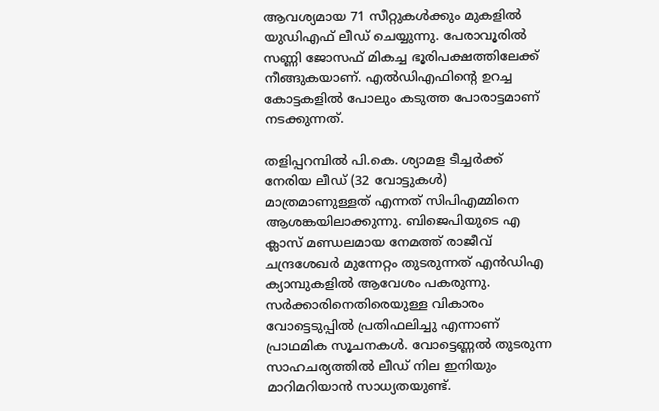ആവശ്യമായ 71 സീറ്റുകൾക്കും മുകളിൽ യുഡിഎഫ് ലീഡ് ചെയ്യുന്നു. പേരാവൂരിൽ സണ്ണി ജോസഫ് മികച്ച ഭൂരിപക്ഷത്തിലേക്ക് നീങ്ങുകയാണ്. എൽഡിഎഫിൻ്റെ ഉറച്ച കോട്ടകളിൽ പോലും കടുത്ത പോരാട്ടമാണ് നടക്കുന്നത്.

തളിപ്പറമ്പിൽ പി.കെ. ശ്യാമള ടീച്ചർക്ക് നേരിയ ലീഡ് (32 വോട്ടുകൾ) മാത്രമാണുള്ളത് എന്നത് സിപിഎമ്മിനെ ആശങ്കയിലാക്കുന്നു. ബിജെപിയുടെ എ ക്ലാസ് മണ്ഡലമായ നേമത്ത് രാജീവ് ചന്ദ്രശേഖർ മുന്നേറ്റം തുടരുന്നത് എൻഡിഎ ക്യാമ്പുകളിൽ ആവേശം പകരുന്നു. സർക്കാരിനെതിരെയുള്ള വികാരം വോട്ടെടുപ്പിൽ പ്രതിഫലിച്ചു എന്നാണ് പ്രാഥമിക സൂചനകൾ. വോട്ടെണ്ണൽ തുടരുന്ന സാഹചര്യത്തിൽ ലീഡ് നില ഇനിയും മാറിമറിയാൻ സാധ്യതയുണ്ട്.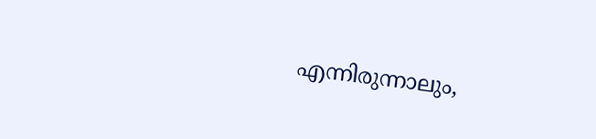എന്നിരുന്നാലും,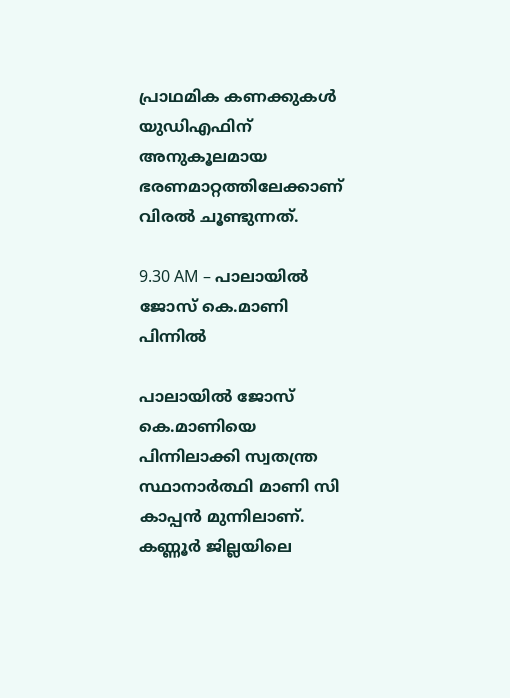പ്രാഥമിക കണക്കുകൾ യുഡിഎഫിന് അനുകൂലമായ ഭരണമാറ്റത്തിലേക്കാണ് വിരൽ ചൂണ്ടുന്നത്.

9.30 AM – പാലായിൽ ജോസ് കെ.മാണി പിന്നിൽ

പാലായിൽ ജോസ് കെ.മാണിയെ പിന്നിലാക്കി സ്വതന്ത്ര സ്ഥാനാർത്ഥി മാണി സി കാപ്പൻ മുന്നിലാണ്. കണ്ണൂർ ജില്ലയിലെ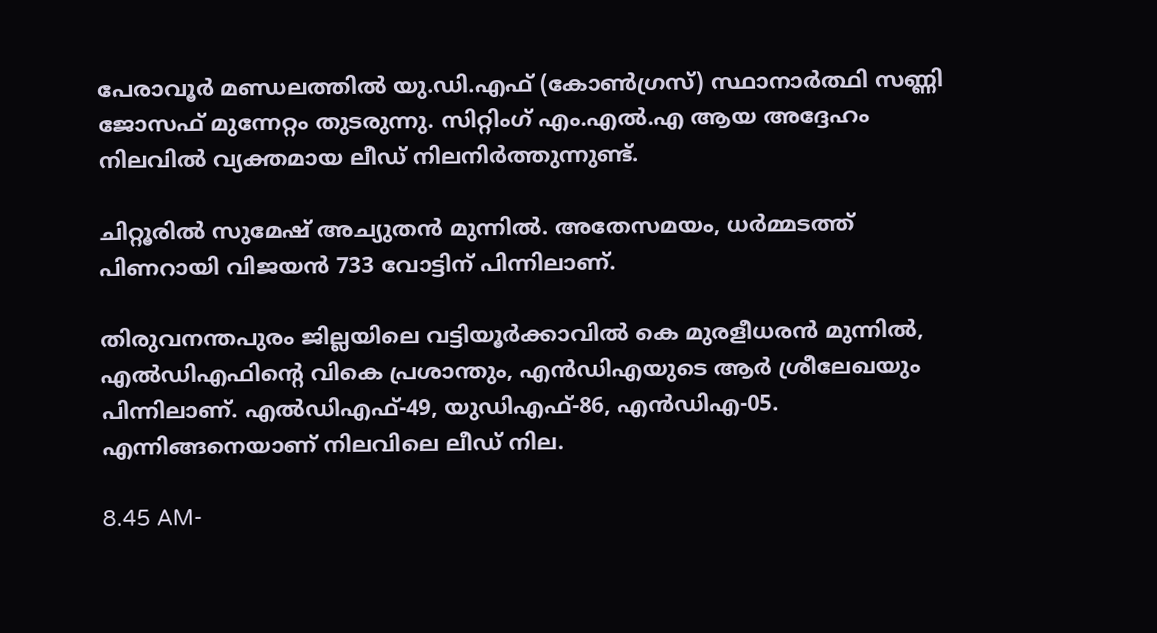പേരാവൂർ മണ്ഡലത്തിൽ യു.ഡി.എഫ് (കോൺഗ്രസ്) സ്ഥാനാർത്ഥി സണ്ണി ജോസഫ് മുന്നേറ്റം തുടരുന്നു. സിറ്റിംഗ് എം.എൽ.എ ആയ അദ്ദേഹം നിലവിൽ വ്യക്തമായ ലീഡ് നിലനിർത്തുന്നുണ്ട്.

ചിറ്റൂരിൽ സുമേഷ് അച്യുതൻ മുന്നിൽ. അതേസമയം, ധർമ്മടത്ത് പിണറായി വിജയൻ 733 വോട്ടിന് പിന്നിലാണ്.

തിരുവനന്തപുരം ജില്ലയിലെ വട്ടിയൂർക്കാവിൽ കെ മുരളീധരൻ മുന്നിൽ, എൽഡിഎഫിൻ്റെ വികെ പ്രശാന്തും, എൻഡിഎയുടെ ആർ ശ്രീലേഖയും പിന്നിലാണ്. എൽഡിഎഫ്-49, യുഡിഎഫ്-86, എൻഡിഎ-05. എന്നിങ്ങനെയാണ് നിലവിലെ ലീഡ് നില.

8.45 AM-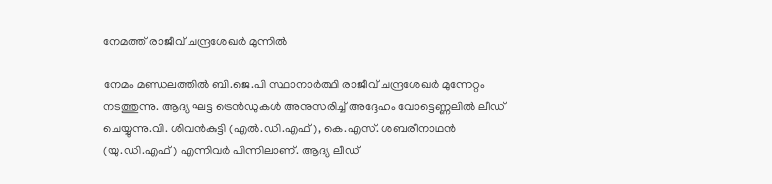നേമത്ത് രാജീവ് ചന്ദ്രശേഖർ മുന്നിൽ

നേമം മണ്ഡലത്തിൽ ബി.ജെ.പി സ്ഥാനാർത്ഥി രാജീവ് ചന്ദ്രശേഖർ മുന്നേറ്റം നടത്തുന്നു. ആദ്യ ഘട്ട ട്രെൻഡുകൾ അനുസരിച്ച് അദ്ദേഹം വോട്ടെണ്ണലിൽ ലീഡ് ചെയ്യുന്നു.വി. ശിവൻകുട്ടി (എൽ.ഡി.എഫ്), കെ.എസ്. ശബരീനാഥൻ (യു.ഡി.എഫ്) എന്നിവർ പിന്നിലാണ്. ആദ്യ ലീഡ്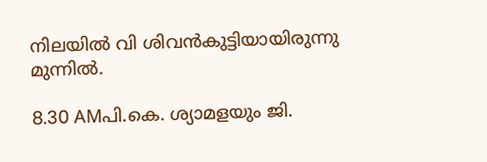നിലയിൽ വി ശിവൻകുട്ടിയായിരുന്നു മുന്നിൽ.

8.30 AMപി.കെ. ശ്യാമളയും ജി.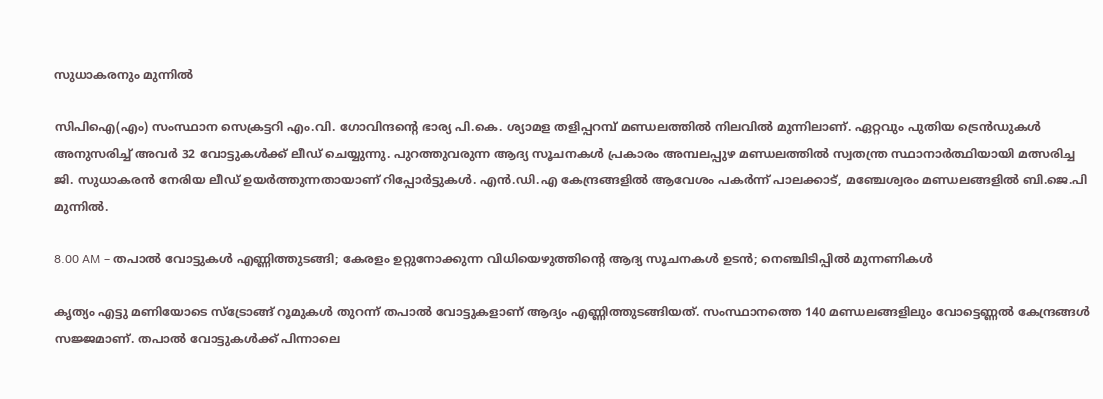സുധാകരനും മുന്നിൽ

സിപിഐ(എം) സംസ്ഥാന സെക്രട്ടറി എം.വി. ഗോവിന്ദൻ്റെ ഭാര്യ പി.കെ. ശ്യാമള തളിപ്പറമ്പ് മണ്ഡലത്തിൽ നിലവിൽ മുന്നിലാണ്. ഏറ്റവും പുതിയ ട്രെൻഡുകൾ അനുസരിച്ച് അവർ 32 വോട്ടുകൾക്ക് ലീഡ് ചെയ്യുന്നു. പുറത്തുവരുന്ന ആദ്യ സൂചനകൾ പ്രകാരം അമ്പലപ്പുഴ മണ്ഡലത്തിൽ സ്വതന്ത്ര സ്ഥാനാർത്ഥിയായി മത്സരിച്ച ജി. സുധാകരൻ നേരിയ ലീഡ് ഉയർത്തുന്നതായാണ് റിപ്പോർട്ടുകൾ. എൻ.ഡി.എ കേന്ദ്രങ്ങളിൽ ആവേശം പകർന്ന് പാലക്കാട്, മഞ്ചേശ്വരം മണ്ഡലങ്ങളിൽ ബി.ജെ.പി മുന്നിൽ.

8.00 AM – തപാൽ വോട്ടുകൾ എണ്ണിത്തുടങ്ങി; കേരളം ഉറ്റുനോക്കുന്ന വിധിയെഴുത്തിൻ്റെ ആദ്യ സൂചനകൾ ഉടൻ; നെഞ്ചിടിപ്പിൽ മുന്നണികൾ

കൃത്യം എട്ടു മണിയോടെ സ്ട്രോങ്ങ് റൂമുകൾ തുറന്ന് തപാൽ വോട്ടുകളാണ് ആദ്യം എണ്ണിത്തുടങ്ങിയത്. സംസ്ഥാനത്തെ 140 മണ്ഡലങ്ങളിലും വോട്ടെണ്ണൽ കേന്ദ്രങ്ങൾ സജ്ജമാണ്. തപാൽ വോട്ടുകൾക്ക് പിന്നാലെ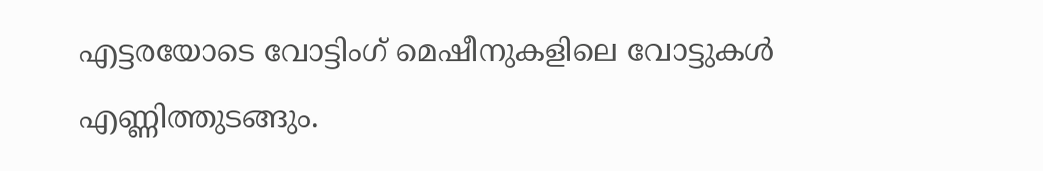എട്ടരയോടെ വോട്ടിംഗ് മെഷീനുകളിലെ വോട്ടുകൾ എണ്ണിത്തുടങ്ങും.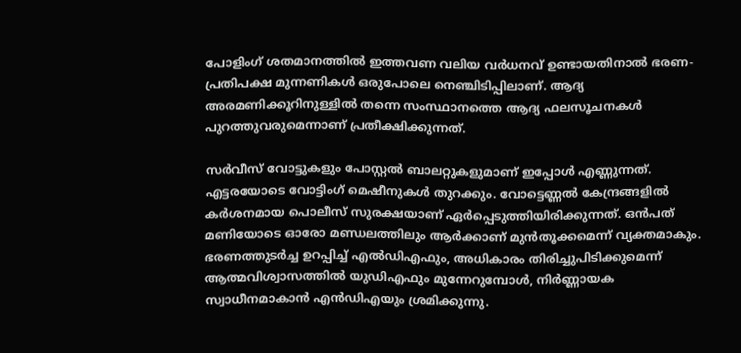പോളിംഗ് ശതമാനത്തിൽ ഇത്തവണ വലിയ വർധനവ് ഉണ്ടായതിനാൽ ഭരണ-പ്രതിപക്ഷ മുന്നണികൾ ഒരുപോലെ നെഞ്ചിടിപ്പിലാണ്. ആദ്യ അരമണിക്കൂറിനുള്ളിൽ തന്നെ സംസ്ഥാനത്തെ ആദ്യ ഫലസൂചനകൾ പുറത്തുവരുമെന്നാണ് പ്രതീക്ഷിക്കുന്നത്.

സർവീസ് വോട്ടുകളും പോസ്റ്റൽ ബാലറ്റുകളുമാണ് ഇപ്പോൾ എണ്ണുന്നത്. എട്ടരയോടെ വോട്ടിംഗ് മെഷീനുകൾ തുറക്കും. വോട്ടെണ്ണൽ കേന്ദ്രങ്ങളിൽ കർശനമായ പൊലീസ് സുരക്ഷയാണ് ഏർപ്പെടുത്തിയിരിക്കുന്നത്. ഒൻപത് മണിയോടെ ഓരോ മണ്ഡലത്തിലും ആർക്കാണ് മുൻതൂക്കമെന്ന് വ്യക്തമാകും. ഭരണത്തുടർച്ച ഉറപ്പിച്ച് എൽഡിഎഫും, അധികാരം തിരിച്ചുപിടിക്കുമെന്ന് ആത്മവിശ്വാസത്തിൽ യുഡിഎഫും മുന്നേറുമ്പോൾ, നിർണ്ണായക സ്വാധീനമാകാൻ എൻഡിഎയും ശ്രമിക്കുന്നു.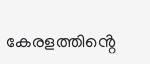കേരളത്തിൻ്റെ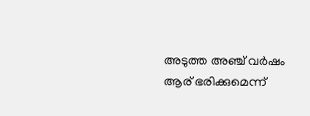അടുത്ത അഞ്ച് വർഷം ആര് ഭരിക്കുമെന്ന്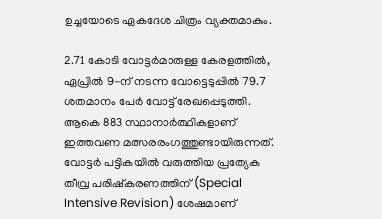ഉച്ചയോടെ ഏകദേശ ചിത്രം വ്യക്തമാകും.

2.71 കോടി വോട്ടർമാരുള്ള കേരളത്തിൽ, ഏപ്രിൽ 9-ന് നടന്ന വോട്ടെടുപ്പിൽ 79.7 ശതമാനം പേർ വോട്ട് രേഖപ്പെടുത്തി. ആകെ 883 സ്ഥാനാർത്ഥികളാണ് ഇത്തവണ മത്സരരംഗത്തുണ്ടായിരുന്നത്. വോട്ടർ പട്ടികയിൽ വരുത്തിയ പ്രത്യേക തീവ്ര പരിഷ്കരണത്തിന് (Special Intensive Revision) ശേഷമാണ്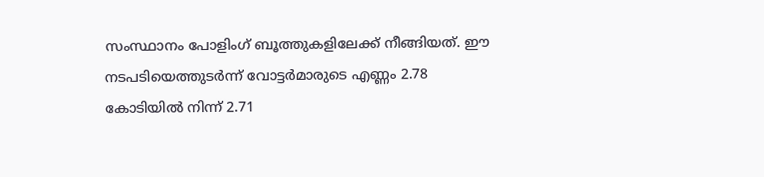സംസ്ഥാനം പോളിംഗ് ബൂത്തുകളിലേക്ക് നീങ്ങിയത്. ഈ നടപടിയെത്തുടർന്ന് വോട്ടർമാരുടെ എണ്ണം 2.78 കോടിയിൽ നിന്ന് 2.71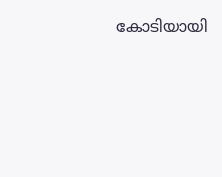കോടിയായി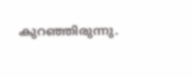കുറഞ്ഞിരുന്നു.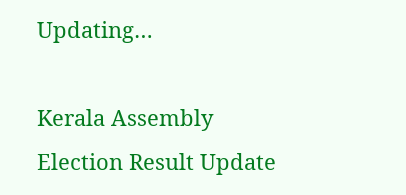Updating…

Kerala Assembly Election Result Update